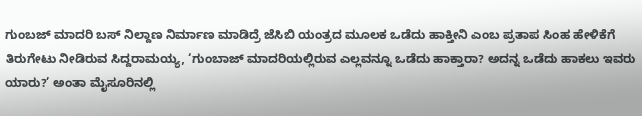ಗುಂಬಜ್ ಮಾದರಿ ಬಸ್ ನಿಲ್ದಾಣ ನಿರ್ಮಾಣ ಮಾಡಿದ್ರೆ ಜೆಸಿಬಿ ಯಂತ್ರದ ಮೂಲಕ ಒಡೆದು ಹಾಕ್ತೀನಿ ಎಂಬ ಪ್ರತಾಪ ಸಿಂಹ ಹೇಳಿಕೆಗೆ ತಿರುಗೇಟು ನೀಡಿರುವ ಸಿದ್ದರಾಮಯ್ಯ, ‘ಗುಂಬಾಜ್ ಮಾದರಿಯಲ್ಲಿರುವ ಎಲ್ಲವನ್ನೂ ಒಡೆದು ಹಾಕ್ತಾರಾ? ಅದನ್ನ ಒಡೆದು ಹಾಕಲು ಇವರು ಯಾರು?’ ಅಂತಾ ಮೈಸೂರಿನಲ್ಲಿ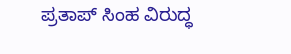ಪ್ರತಾಪ್ ಸಿಂಹ ವಿರುದ್ಧ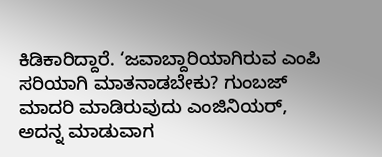ಕಿಡಿಕಾರಿದ್ದಾರೆ. ‘ಜವಾಬ್ದಾರಿಯಾಗಿರುವ ಎಂಪಿ ಸರಿಯಾಗಿ ಮಾತನಾಡಬೇಕು? ಗುಂಬಜ್ ಮಾದರಿ ಮಾಡಿರುವುದು ಎಂಜಿನಿಯರ್, ಅದನ್ನ ಮಾಡುವಾಗ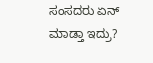ಸಂಸದರು ಏನ್ ಮಾಡ್ತಾ ಇದ್ರು?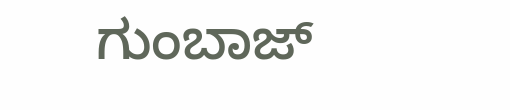ಗುಂಬಾಜ್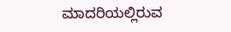ಮಾದರಿಯಲ್ಲಿರುವ